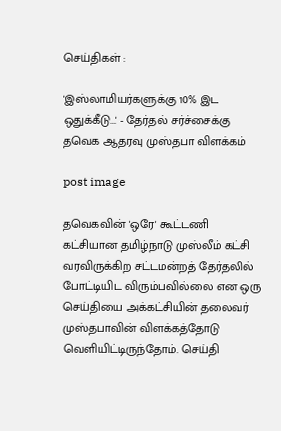செய்திகள் :

'இஸ்லாமியர்களுக்கு 10% இட ஒதுக்கீடு...' - தேர்தல் சர்ச்சைக்கு தவெக ஆதரவு முஸ்தபா விளக்கம்

post image

தவெகவின் 'ஒரே' கூட்டணி கட்சியான தமிழ்நாடு முஸ்லீம் கட்சி வரவிருக்கிற சட்டமன்றத் தேர்தலில் போட்டியிட விரும்பவில்லை என ஒரு செய்தியை அக்கட்சியின் தலைவர் முஸ்தபாவின் விளக்கத்தோடு வெளியிட்டிருந்தோம். செய்தி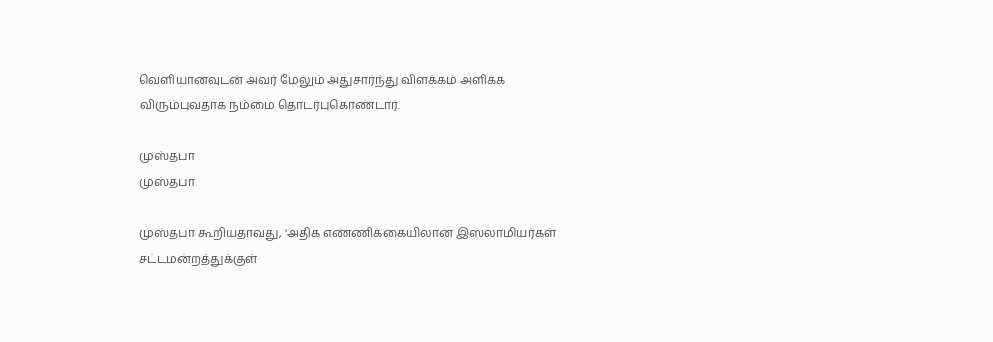வெளியானவுடன் அவர் மேலும் அதுசார்ந்து விளக்கம் அளிக்க விரும்புவதாக நம்மை தொடர்புகொண்டார்.

முஸ்தபா
முஸ்தபா

முஸ்தபா கூறியதாவது, 'அதிக எண்ணிக்கையிலான இஸ்லாமியர்கள் சட்டமன்றத்துக்குள்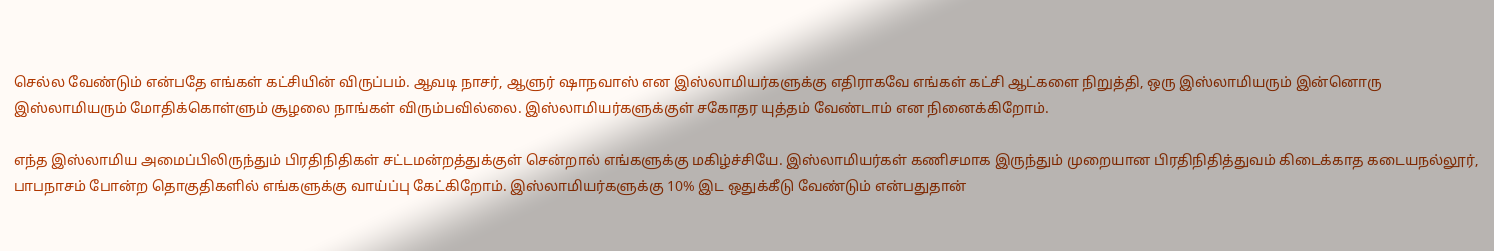செல்ல வேண்டும் என்பதே எங்கள் கட்சியின் விருப்பம். ஆவடி நாசர், ஆளுர் ஷாநவாஸ் என இஸ்லாமியர்களுக்கு எதிராகவே எங்கள் கட்சி ஆட்களை நிறுத்தி, ஒரு இஸ்லாமியரும் இன்னொரு இஸ்லாமியரும் மோதிக்கொள்ளும் சூழலை நாங்கள் விரும்பவில்லை. இஸ்லாமியர்களுக்குள் சகோதர யுத்தம் வேண்டாம் என நினைக்கிறோம்.

எந்த இஸ்லாமிய அமைப்பிலிருந்தும் பிரதிநிதிகள் சட்டமன்றத்துக்குள் சென்றால் எங்களுக்கு மகிழ்ச்சியே. இஸ்லாமியர்கள் கணிசமாக இருந்தும் முறையான பிரதிநிதித்துவம் கிடைக்காத கடையநல்லூர், பாபநாசம் போன்ற தொகுதிகளில் எங்களுக்கு வாய்ப்பு கேட்கிறோம். இஸ்லாமியர்களுக்கு 10% இட ஒதுக்கீடு வேண்டும் என்பதுதான்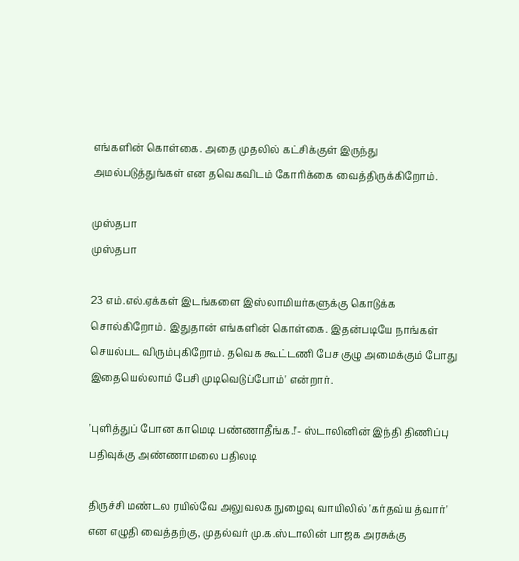எங்களின் கொள்கை. அதை முதலில் கட்சிக்குள் இருந்து அமல்படுத்துங்கள் என தவெகவிடம் கோரிக்கை வைத்திருக்கிறோம்.

முஸ்தபா
முஸ்தபா

23 எம்.எல்.ஏக்கள் இடங்களை இஸ்லாமியர்களுக்கு கொடுக்க சொல்கிறோம். இதுதான் எங்களின் கொள்கை. இதன்படியே நாங்கள் செயல்பட விரும்புகிறோம். தவெக கூட்டணி பேச குழு அமைக்கும் போது இதையெல்லாம் பேசி முடிவெடுப்போம்' என்றார்.

'புளித்துப் போன காமெடி பண்ணாதீங்க.!'- ஸ்டாலினின் இந்தி திணிப்பு பதிவுக்கு அண்ணாமலை பதிலடி

திருச்சி மண்டல ரயில்வே அலுவலக நுழைவு வாயிலில் 'கர்தவ்ய த்வார்' என எழுதி வைத்தற்கு, முதல்வர் மு.க.ஸ்டாலின் பாஜக அரசுக்கு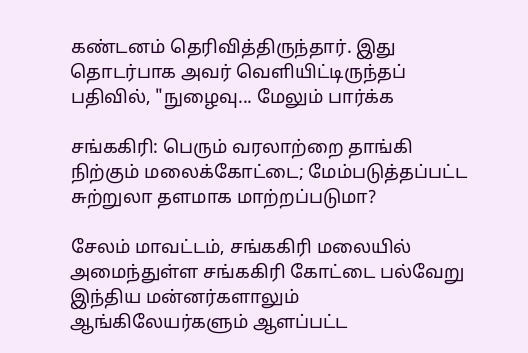கண்டனம் தெரிவித்திருந்தார். இது தொடர்பாக அவர் வெளியிட்டிருந்தப் பதிவில், "நுழைவு... மேலும் பார்க்க

சங்ககிரி: பெரும் வரலாற்றை தாங்கி நிற்கும் மலைக்கோட்டை; மேம்படுத்தப்பட்ட சுற்றுலா தளமாக மாற்றப்படுமா?

சேலம் மாவட்டம், சங்ககிரி மலையில் அமைந்துள்ள சங்ககிரி கோட்டை பல்வேறு இந்திய மன்னர்களாலும் ஆங்கிலேயர்களும் ஆளப்பட்ட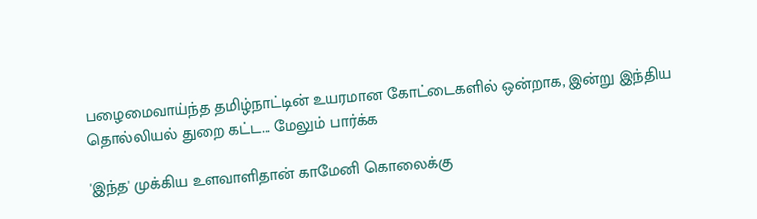பழைமைவாய்ந்த தமிழ்நாட்டின் உயரமான கோட்டைகளில் ஒன்றாக, இன்று இந்திய தொல்லியல் துறை கட்ட... மேலும் பார்க்க

'இந்த' முக்கிய உளவாளிதான் காமேனி கொலைக்கு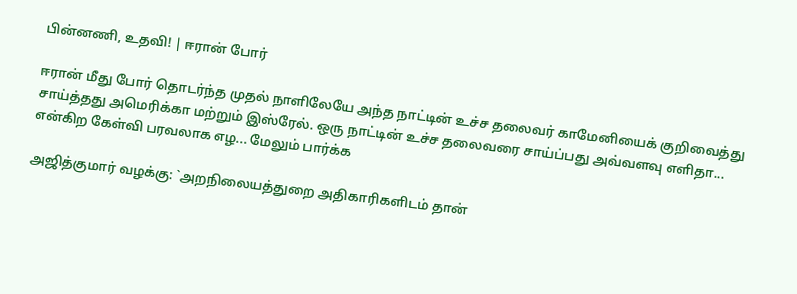பின்னணி, உதவி! | ஈரான் போர்

ஈரான் மீது போர் தொடர்ந்த முதல் நாளிலேயே அந்த நாட்டின் உச்ச தலைவர் காமேனியைக் குறிவைத்து சாய்த்தது அமெரிக்கா மற்றும் இஸ்ரேல். ஒரு நாட்டின் உச்ச தலைவரை சாய்ப்பது அவ்வளவு எளிதா... என்கிற கேள்வி பரவலாக எழ... மேலும் பார்க்க

அஜித்குமார் வழக்கு: `அறநிலையத்துறை அதிகாரிகளிடம் தான்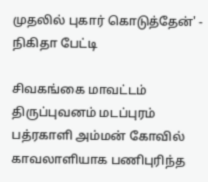முதலில் புகார் கொடுத்தேன்' - நிகிதா பேட்டி

சிவகங்கை மாவட்டம் திருப்புவனம் மடப்புரம் பத்ரகாளி அம்மன் கோவில் காவலாளியாக பணிபுரிந்த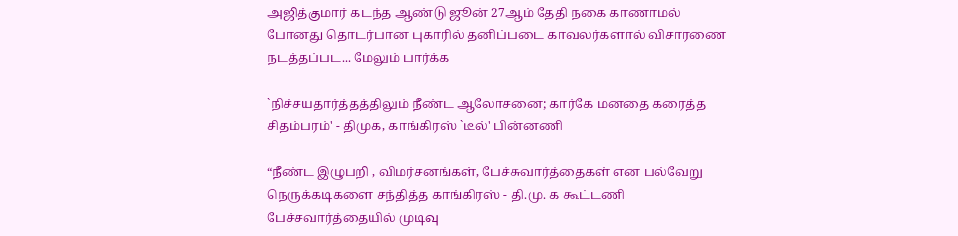அஜித்குமார் கடந்த ஆண்டு ஜூன் 27ஆம் தேதி நகை காணாமல் போனது தொடர்பான புகாரில் தனிப்படை காவலர்களால் விசாரணை நடத்தப்பட... மேலும் பார்க்க

`நிச்சயதார்த்தத்திலும் நீண்ட ஆலோசனை; கார்கே மனதை கரைத்த சிதம்பரம்' - திமுக, காங்கிரஸ் `டீல்' பின்னணி

“நீண்ட இழுபறி , விமர்சனங்கள், பேச்சுவார்த்தைகள் என பல்வேறு நெருக்கடிகளை சந்தித்த காங்கிரஸ் - தி.மு. க கூட்டணி பேச்சவார்த்தையில் முடிவு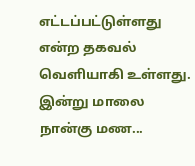எட்டப்பட்டுள்ளது என்ற தகவல் வெளியாகி உள்ளது. இன்று மாலை நான்கு மண...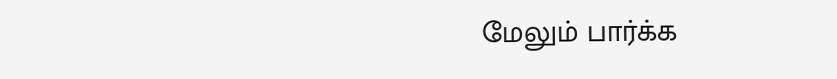மேலும் பார்க்க